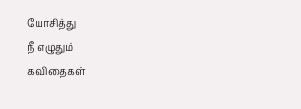யோசித்து
நீ எழுதும்
கவிதைகள்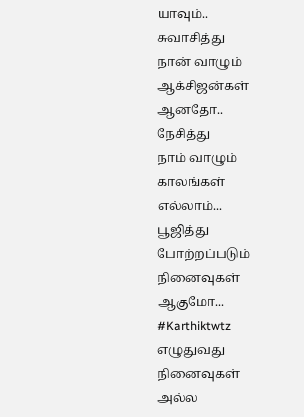யாவும்..
சுவாசித்து
நான் வாழும்
ஆக்சிஜன்கள்
ஆனதோ..
நேசித்து
நாம் வாழும்
காலங்கள்
எல்லாம்...
பூஜித்து
போற்றப்படும்
நினைவுகள்
ஆகுமோ...
#Karthiktwtz
எழுதுவது
நினைவுகள்
அல்ல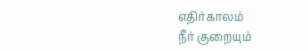எதிர்காலம்
நீர் குறையும்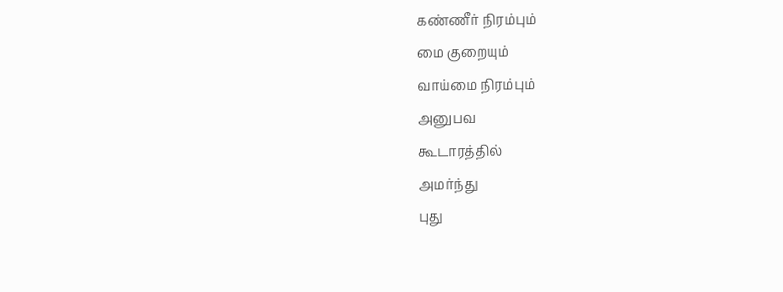கண்ணீர் நிரம்பும்
மை குறையும்
வாய்மை நிரம்பும்
அனுபவ
கூடாரத்தில்
அமர்ந்து
புது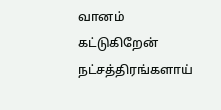வானம்
கட்டுகிறேன்
நட்சத்திரங்களாய்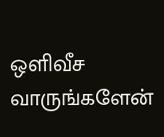ஒளிவீச
வாருங்களேன்